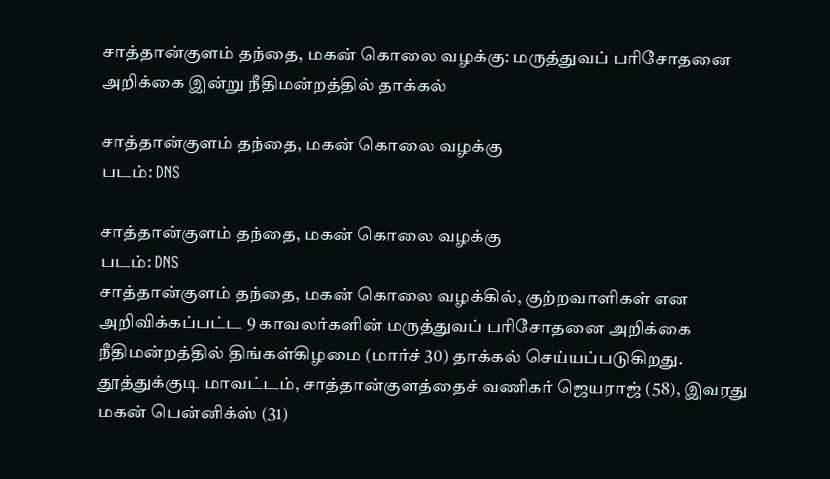சாத்தான்குளம் தந்தை, மகன் கொலை வழக்கு: மருத்துவப் பரிசோதனை அறிக்கை இன்று நீதிமன்றத்தில் தாக்கல்

சாத்தான்குளம் தந்தை, மகன் கொலை வழக்கு
படம்: DNS

சாத்தான்குளம் தந்தை, மகன் கொலை வழக்கு
படம்: DNS
சாத்தான்குளம் தந்தை, மகன் கொலை வழக்கில், குற்றவாளிகள் என அறிவிக்கப்பட்ட 9 காவலர்களின் மருத்துவப் பரிசோதனை அறிக்கை நீதிமன்றத்தில் திங்கள்கிழமை (மார்ச் 30) தாக்கல் செய்யப்படுகிறது.
தூத்துக்குடி மாவட்டம், சாத்தான்குளத்தைச் வணிகர் ஜெயராஜ் (58), இவரது மகன் பென்னிக்ஸ் (31)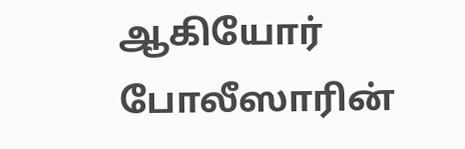ஆகியோர் போலீஸாரின்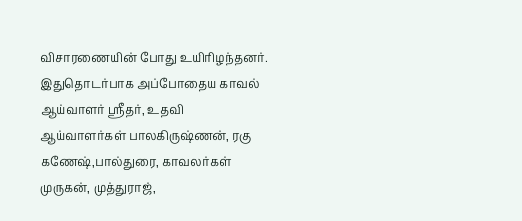விசாரணையின் போது உயிரிழந்தனர். இதுதொடர்பாக அப்போதைய காவல் ஆய்வாளர் ஸ்ரீதர், உதவி ஆய்வாளர்கள் பாலகிருஷ்ணன், ரகு கணேஷ்,பால்துரை, காவலர்கள் முருகன், முத்துராஜ்,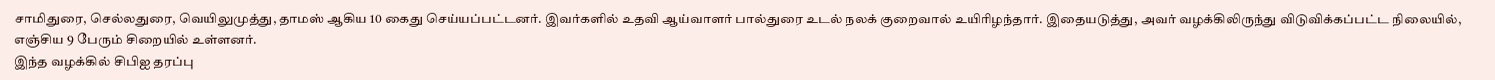சாமிதுரை, செல்லதுரை, வெயிலுமுத்து, தாமஸ் ஆகிய 10 கைது செய்யப்பட்டனர். இவர்களில் உதவி ஆய்வாளர் பால்துரை உடல் நலக் குறைவால் உயிரிழந்தார். இதையடுத்து, அவர் வழக்கிலிருந்து விடுவிக்கப்பட்ட நிலையில், எஞ்சிய 9 பேரும் சிறையில் உள்ளனர்.
இந்த வழக்கில் சிபிஐ தரப்பு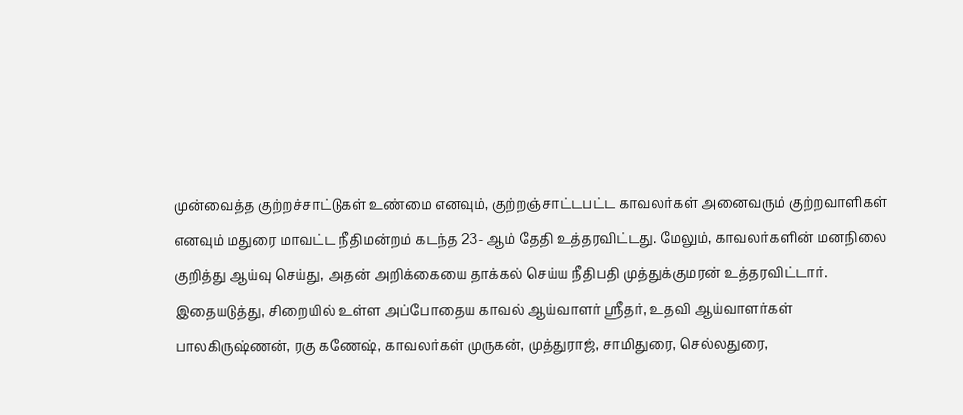முன்வைத்த குற்றச்சாட்டுகள் உண்மை எனவும், குற்றஞ்சாட்டபட்ட காவலர்கள் அனைவரும் குற்றவாளிகள் எனவும் மதுரை மாவட்ட நீதிமன்றம் கடந்த 23- ஆம் தேதி உத்தரவிட்டது. மேலும், காவலர்களின் மனநிலை குறித்து ஆய்வு செய்து, அதன் அறிக்கையை தாக்கல் செய்ய நீதிபதி முத்துக்குமரன் உத்தரவிட்டார்.
இதையடுத்து, சிறையில் உள்ள அப்போதைய காவல் ஆய்வாளர் ஸ்ரீதர், உதவி ஆய்வாளர்கள் பாலகிருஷ்ணன், ரகு கணேஷ், காவலர்கள் முருகன், முத்துராஜ், சாமிதுரை, செல்லதுரை,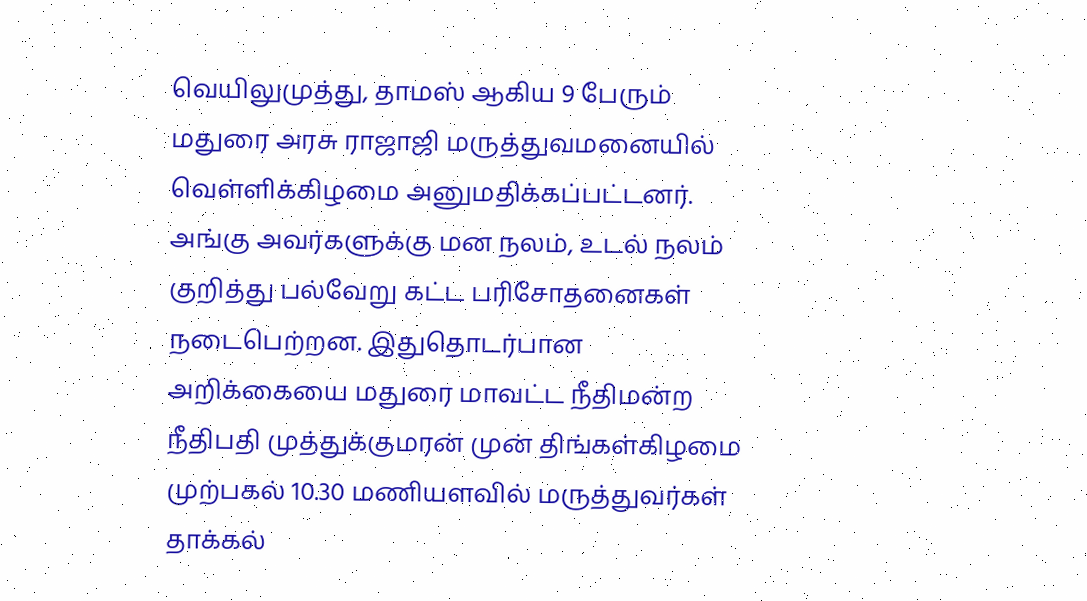வெயிலுமுத்து, தாமஸ் ஆகிய 9 பேரும் மதுரை அரசு ராஜாஜி மருத்துவமனையில் வெள்ளிக்கிழமை அனுமதிக்கப்பட்டனர்.
அங்கு அவர்களுக்கு மன நலம், உடல் நலம் குறித்து பல்வேறு கட்ட பரிசோதனைகள் நடைபெற்றன. இதுதொடர்பான அறிக்கையை மதுரை மாவட்ட நீதிமன்ற நீதிபதி முத்துக்குமரன் முன் திங்கள்கிழமை முற்பகல் 10.30 மணியளவில் மருத்துவர்கள் தாக்கல்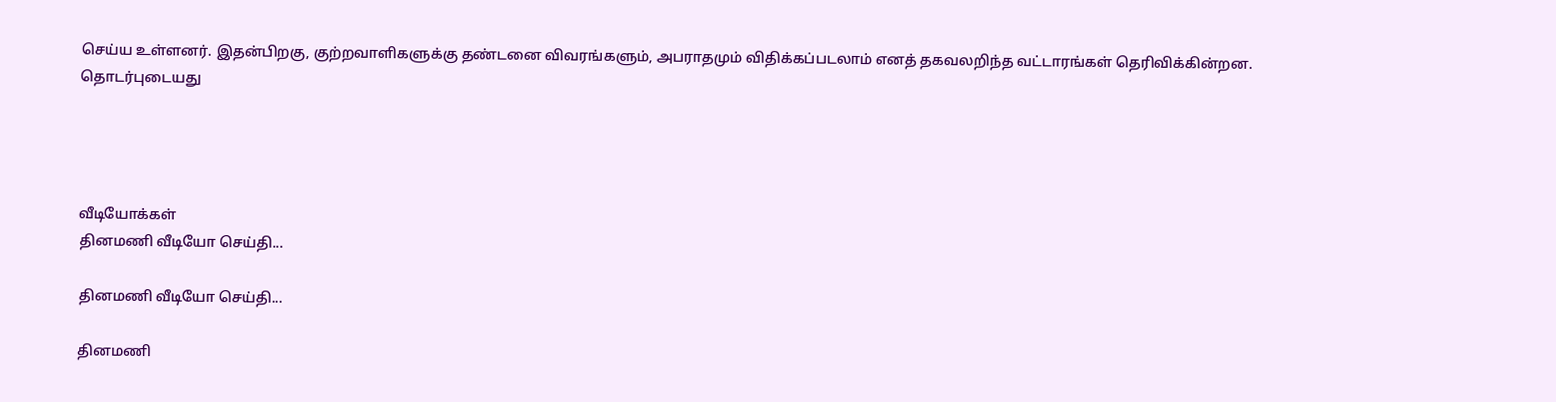செய்ய உள்ளனர். இதன்பிறகு, குற்றவாளிகளுக்கு தண்டனை விவரங்களும், அபராதமும் விதிக்கப்படலாம் எனத் தகவலறிந்த வட்டாரங்கள் தெரிவிக்கின்றன.
தொடர்புடையது




வீடியோக்கள்
தினமணி வீடியோ செய்தி...

தினமணி வீடியோ செய்தி...

தினமணி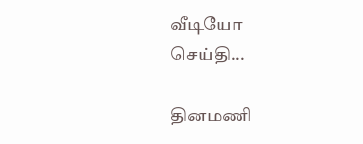வீடியோ செய்தி...

தினமணி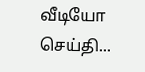வீடியோ செய்தி...